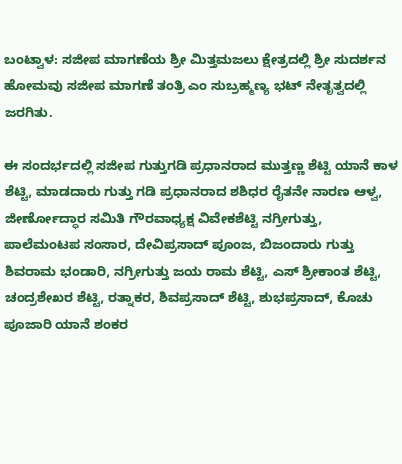ಬಂಟ್ವಾಳ: ಸಜೀಪ ಮಾಗಣೆಯ ಶ್ರೀ ಮಿತ್ತಮಜಲು ಕ್ಷೇತ್ರದಲ್ಲಿ ಶ್ರೀ ಸುದರ್ಶನ ಹೋಮವು ಸಜೀಪ ಮಾಗಣೆ ತಂತ್ರಿ ಎಂ ಸುಬ್ರಹ್ಮಣ್ಯ ಭಟ್ ನೇತೃತ್ವದಲ್ಲಿ ಜರಗಿತು.

ಈ ಸಂದರ್ಭದಲ್ಲಿ ಸಜೀಪ ಗುತ್ತುಗಡಿ ಪ್ರಧಾನರಾದ ಮುತ್ತಣ್ಣ ಶೆಟ್ಟಿ ಯಾನೆ ಕಾಳ ಶೆಟ್ಟಿ, ಮಾಡದಾರು ಗುತ್ತು ಗಡಿ ಪ್ರಧಾನರಾದ ಶಶಿಧರ ರೈತನೇ ನಾರಣ ಆಳ್ವ, ಜೀರ್ಣೋದ್ಧಾರ ಸಮಿತಿ ಗೌರವಾಧ್ಯಕ್ಷ ವಿವೇಕಶೆಟ್ಟಿ ನಗ್ರೀಗುತ್ತು, ಪಾಲೆಮಂಟಪ ಸಂಸಾರ, ದೇವಿಪ್ರಸಾದ್ ಪೂಂಜ, ಬಿಜಂದಾರು ಗುತ್ತು ಶಿವರಾಮ ಭಂಡಾರಿ, ನಗ್ರೀಗುತ್ತು ಜಯ ರಾಮ ಶೆಟ್ಟಿ, ಎಸ್ ಶ್ರೀಕಾಂತ ಶೆಟ್ಟಿ, ಚಂದ್ರಶೇಖರ ಶೆಟ್ಟಿ, ರತ್ನಾಕರ, ಶಿವಪ್ರಸಾದ್ ಶೆಟ್ಟಿ, ಶುಭಪ್ರಸಾದ್, ಕೊಚು ಪೂಜಾರಿ ಯಾನೆ ಶಂಕರ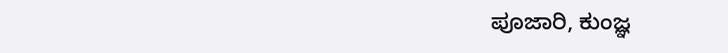ಪೂಜಾರಿ, ಕುಂಜ್ಞ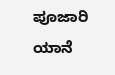ಪೂಜಾರಿ ಯಾನೆ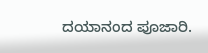ದಯಾನಂದ ಪೂಜಾರಿ.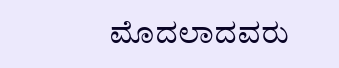ಮೊದಲಾದವರು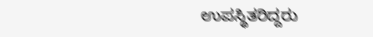ಉಪಸ್ಥಿತರಿದ್ದರು